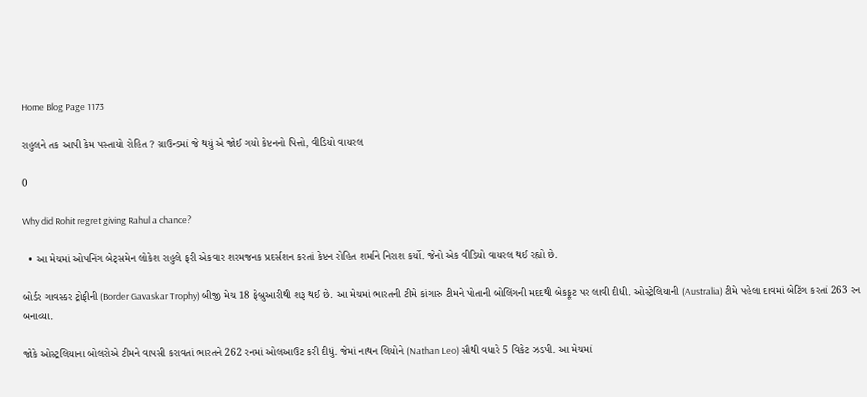Home Blog Page 1173

રાહુલને તક આપી કેમ પસ્તાયો રોહિત ? ગ્રાઉન્ડમાં જે થયું એ જોઈ ગયો કેપ્ટનનો પિત્તો, વીડિયો વાયરલ

0

Why did Rohit regret giving Rahul a chance?

  • આ મેચમાં ઓપનિંગ બેટ્સમેન લોકેશ રાહુલે ફરી એકવાર શરમજનક પ્રદર્સશન કરતાં કેપ્ટન રોહિત શર્માને નિરાશ કર્યો. જેનો એક વીડિયો વાયરલ થઈ રહ્યો છે.

બોર્ડર ગાવસ્કર ટ્રોફીની (Border Gavaskar Trophy) બીજી મેચ 18 ફેબ્રુઆરીથી શરૂ થઈ છે. આ મેચમાં ભારતની ટીમે કાંગારુ ટીમને પોતાની બોલિંગની મદદથી બેકફૂટ પર લાવી દીધી. ઓસ્ટ્રેલિયાની (Australia) ટીમે પહેલા દાવમાં બેટિંગ કરતાં 263 રન બનાવ્યા.

જોકે ઓસ્ટ્રલિયાના બોલરોએ ટીમને વાપસી કરાવતાં ભારતને 262 રનમાં ઓલઆઉટ કરી દીધું. જેમાં નાથન લિયોને (Nathan Leo) સૌથી વધારે 5 વિકેટ ઝડપી. આ મેચમાં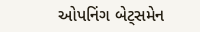ઓપનિંગ બેટ્સમેન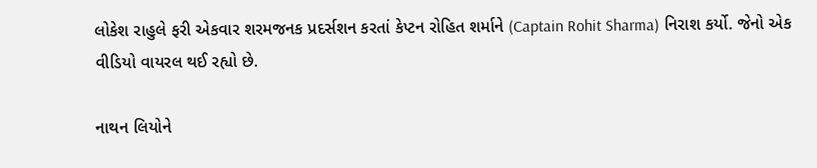લોકેશ રાહુલે ફરી એકવાર શરમજનક પ્રદર્સશન કરતાં કેપ્ટન રોહિત શર્માને (Captain Rohit Sharma) નિરાશ કર્યો. જેનો એક વીડિયો વાયરલ થઈ રહ્યો છે.

નાથન લિયોને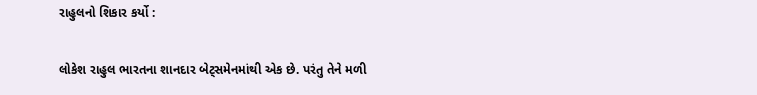રાહુલનો શિકાર કર્યો :

લોકેશ રાહુલ ભારતના શાનદાર બેટ્સમેનમાંથી એક છે. પરંતુ તેને મળી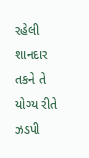રહેલી શાનદાર તકને તે યોગ્ય રીતે ઝડપી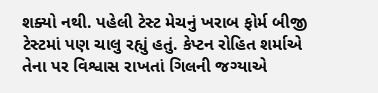શક્યો નથી. પહેલી ટેસ્ટ મેચનું ખરાબ ફોર્મ બીજી ટેસ્ટમાં પણ ચાલુ રહ્યું હતું. કેપ્ટન રોહિત શર્માએ તેના પર વિશ્વાસ રાખતાં ગિલની જગ્યાએ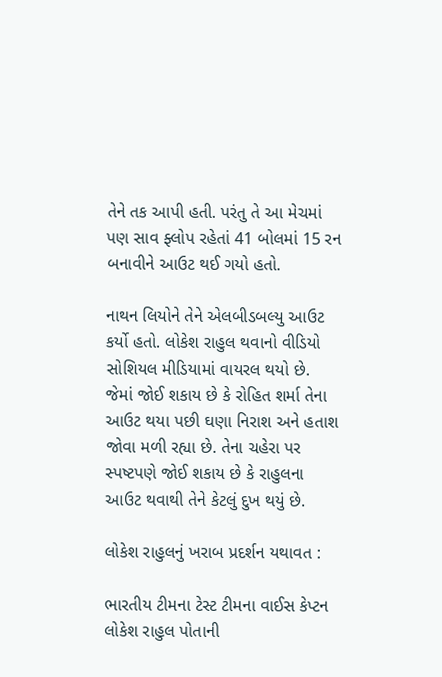તેને તક આપી હતી. પરંતુ તે આ મેચમાં પણ સાવ ફ્લોપ રહેતાં 41 બોલમાં 15 રન બનાવીને આઉટ થઈ ગયો હતો.

નાથન લિયોને તેને એલબીડબલ્યુ આઉટ કર્યો હતો. લોકેશ રાહુલ થવાનો વીડિયો સોશિયલ મીડિયામાં વાયરલ થયો છે. જેમાં જોઈ શકાય છે કે રોહિત શર્મા તેના આઉટ થયા પછી ઘણા નિરાશ અને હતાશ જોવા મળી રહ્યા છે. તેના ચહેરા પર સ્પષ્ટપણે જોઈ શકાય છે કે રાહુલના આઉટ થવાથી તેને કેટલું દુખ થયું છે.

લોકેશ રાહુલનું ખરાબ પ્રદર્શન યથાવત :

ભારતીય ટીમના ટેસ્ટ ટીમના વાઈસ કેપ્ટન લોકેશ રાહુલ પોતાની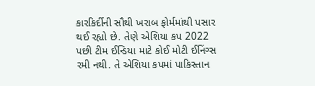કારકિર્દીની સૌથી ખરાબ ફોર્મમાંથી પસાર થઈ રહ્યો છે. તેણે એશિયા કપ 2022 પછી ટીમ ઈન્ડિયા માટે કોઈ મોટી ઈનિંગ્સ રમી નથી. તે એશિયા કપમાં પાકિસ્તાન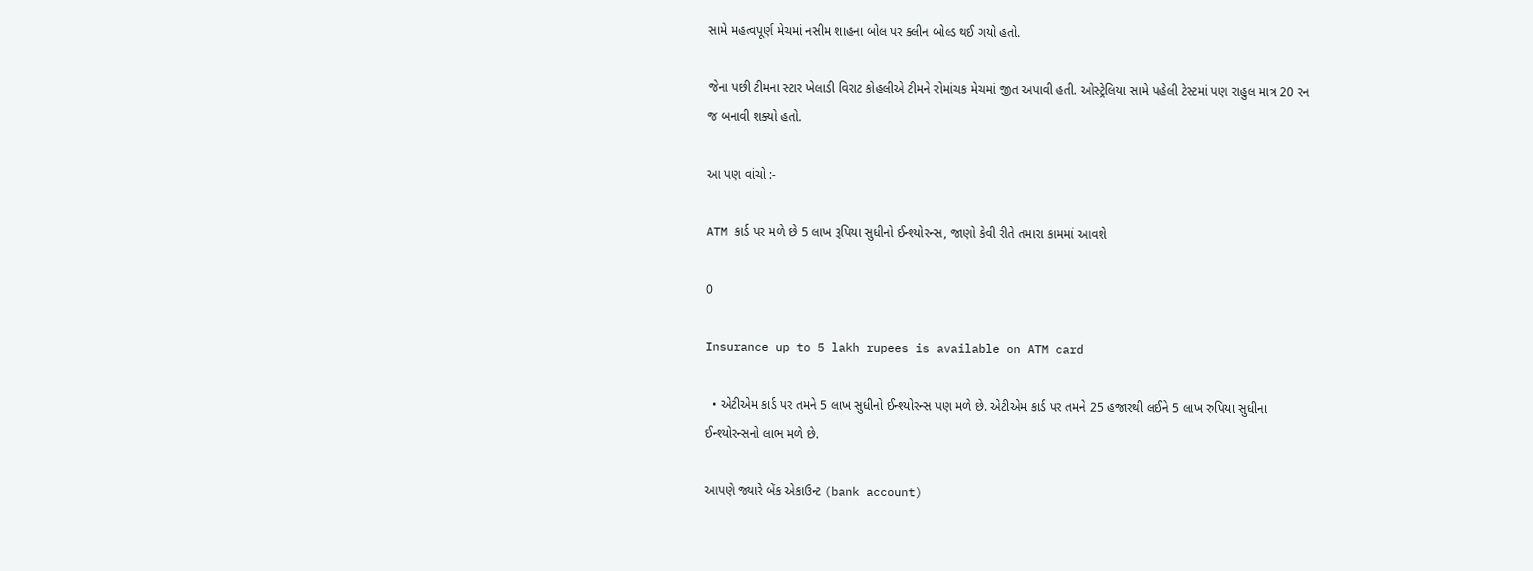સામે મહત્વપૂર્ણ મેચમાં નસીમ શાહના બોલ પર ક્લીન બોલ્ડ થઈ ગયો હતો.

જેના પછી ટીમના સ્ટાર ખેલાડી વિરાટ કોહલીએ ટીમને રોમાંચક મેચમાં જીત અપાવી હતી. ઓસ્ટ્રેલિયા સામે પહેલી ટેસ્ટમાં પણ રાહુલ માત્ર 20 રન જ બનાવી શક્યો હતો.

આ પણ વાંચો :-

ATM કાર્ડ પર મળે છે 5 લાખ રૂપિયા સુધીનો ઈન્શ્યોરન્સ, જાણો કેવી રીતે તમારા કામમાં આવશે

0

Insurance up to 5 lakh rupees is available on ATM card

  • એટીએમ કાર્ડ પર તમને 5 લાખ સુધીનો ઈન્શ્યોરન્સ પણ મળે છે. એટીએમ કાર્ડ પર તમને 25 હજારથી લઈને 5 લાખ રુપિયા સુધીના ઈન્શ્યોરન્સનો લાભ મળે છે.

આપણે જ્યારે બેંક એકાઉન્ટ (bank account)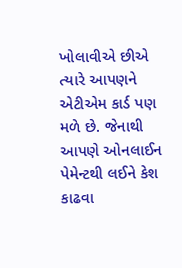ખોલાવીએ છીએ ત્યારે આપણને એટીએમ કાર્ડ પણ મળે છે. જેનાથી આપણે ઓનલાઈન પેમેન્ટથી લઈને કેશ કાઢવા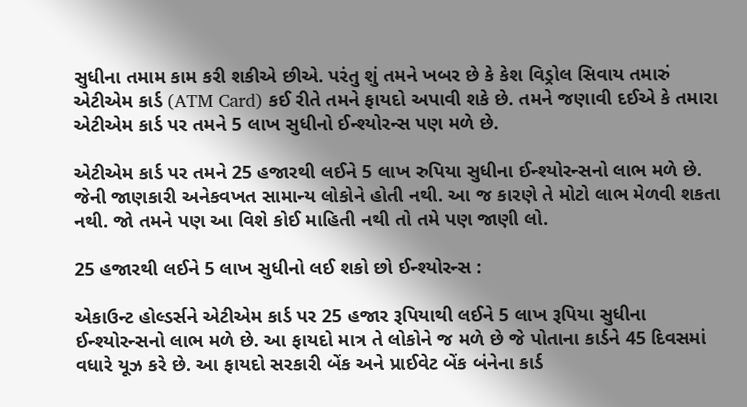સુધીના તમામ કામ કરી શકીએ છીએ. પરંતુ શું તમને ખબર છે કે કેશ વિડ્રોલ સિવાય તમારું એટીએમ કાર્ડ (ATM Card) કઈ રીતે તમને ફાયદો અપાવી શકે છે. તમને જણાવી દઈએ કે તમારા એટીએમ કાર્ડ પર તમને 5 લાખ સુધીનો ઈન્શ્યોરન્સ પણ મળે છે.

એટીએમ કાર્ડ પર તમને 25 હજારથી લઈને 5 લાખ રુપિયા સુધીના ઈન્શ્યોરન્સનો લાભ મળે છે. જેની જાણકારી અનેકવખત સામાન્ય લોકોને હોતી નથી. આ જ કારણે તે મોટો લાભ મેળવી શકતા નથી. જો તમને પણ આ વિશે કોઈ માહિતી નથી તો તમે પણ જાણી લો.

25 હજારથી લઈને 5 લાખ સુધીનો લઈ શકો છો ઈન્શ્યોરન્સ :

એકાઉન્ટ હોલ્ડર્સને એટીએમ કાર્ડ પર 25 હજાર રૂપિયાથી લઈને 5 લાખ રૂપિયા સુધીના ઈન્શ્યોરન્સનો લાભ મળે છે. આ ફાયદો માત્ર તે લોકોને જ મળે છે જે પોતાના કાર્ડને 45 દિવસમાં વધારે યૂઝ કરે છે. આ ફાયદો સરકારી બેંક અને પ્રાઈવેટ બેંક બંનેના કાર્ડ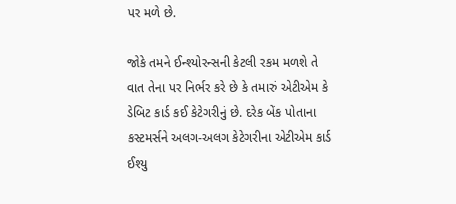પર મળે છે.

જોકે તમને ઈન્શ્યોરન્સની કેટલી રકમ મળશે તે વાત તેના પર નિર્ભર કરે છે કે તમારું એટીએમ કે ડેબિટ કાર્ડ કઈ કેટેગરીનું છે. દરેક બેંક પોતાના કસ્ટમર્સને અલગ-અલગ કેટેગરીના એટીએમ કાર્ડ ઈશ્યુ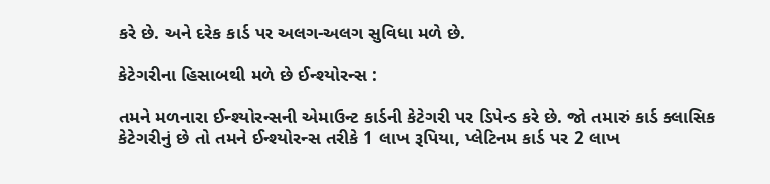કરે છે. અને દરેક કાર્ડ પર અલગ-અલગ સુવિધા મળે છે.

કેટેગરીના હિસાબથી મળે છે ઈન્શ્યોરન્સ :

તમને મળનારા ઈન્શ્યોરન્સની એમાઉન્ટ કાર્ડની કેટેગરી પર ડિપેન્ડ કરે છે. જો તમારું કાર્ડ ક્લાસિક કેટેગરીનું છે તો તમને ઈન્શ્યોરન્સ તરીકે 1 લાખ રૂપિયા, પ્લેટિનમ કાર્ડ પર 2 લાખ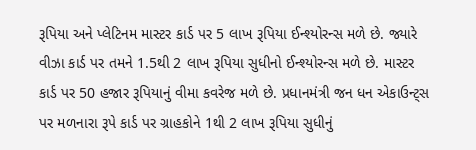રૂપિયા અને પ્લેટિનમ માસ્ટર કાર્ડ પર 5 લાખ રૂપિયા ઈન્શ્યોરન્સ મળે છે. જ્યારે વીઝા કાર્ડ પર તમને 1.5થી 2 લાખ રૂપિયા સુધીનો ઈન્શ્યોરન્સ મળે છે. માસ્ટર કાર્ડ પર 50 હજાર રૂપિયાનું વીમા કવરેજ મળે છે. પ્રધાનમંત્રી જન ધન એકાઉન્ટ્સ પર મળનારા રૂપે કાર્ડ પર ગ્રાહકોને 1થી 2 લાખ રૂપિયા સુધીનું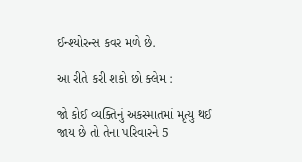ઈન્શ્યોરન્સ કવર મળે છે.

આ રીતે કરી શકો છો ક્લેમ :

જો કોઈ વ્યક્તિનું અકસ્માતમાં મૃત્યુ થઈ જાય છે તો તેના પરિવારને 5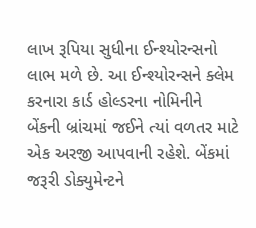લાખ રૂપિયા સુધીના ઈન્શ્યોરન્સનો લાભ મળે છે. આ ઈન્શ્યોરન્સને ક્લેમ કરનારા કાર્ડ હોલ્ડરના નોમિનીને બેંકની બ્રાંચમાં જઈને ત્યાં વળતર માટે એક અરજી આપવાની રહેશે. બેંકમાં જરૂરી ડોક્યુમેન્ટને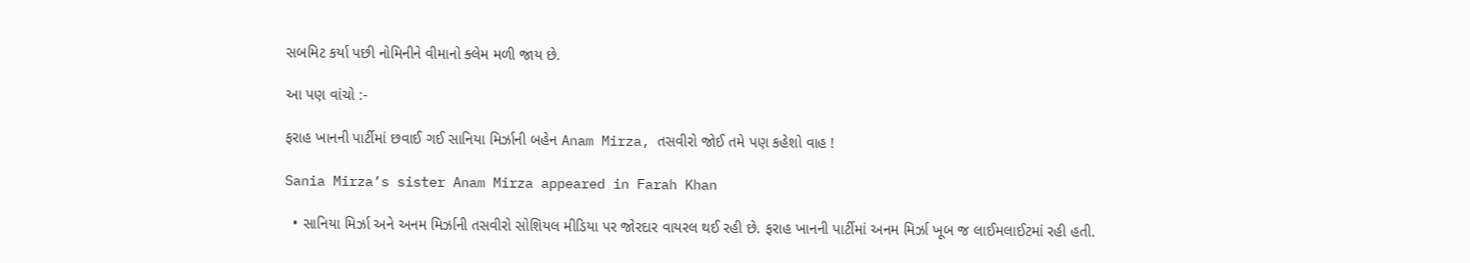સબમિટ કર્યા પછી નોમિનીને વીમાનો ક્લેમ મળી જાય છે.

આ પણ વાંચો :-

ફરાહ ખાનની પાર્ટીમાં છવાઈ ગઈ સાનિયા મિર્ઝાની બહેન Anam Mirza, તસવીરો જોઈ તમે પણ કહેશો વાહ !

Sania Mirza’s sister Anam Mirza appeared in Farah Khan

  • સાનિયા મિર્ઝા અને અનમ મિર્ઝાની તસવીરો સોશિયલ મીડિયા પર જોરદાર વાયરલ થઈ રહી છે. ફરાહ ખાનની પાર્ટીમાં અનમ મિર્ઝા ખૂબ જ લાઈમલાઈટમાં રહી હતી.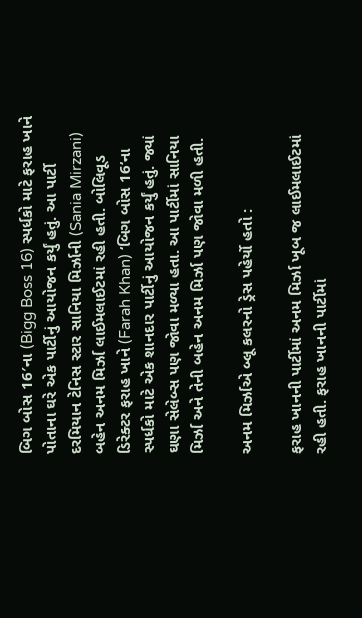બિગ બોસ 16′ના (Bigg Boss 16) સ્પર્ધકો માટે ફરાહ ખાને પોતાના ઘરે એક પાર્ટીનું આયોજન કર્યું હતું. આ પાર્ટી દરમિયાન ટેનિસ સ્ટાર સાનિયા મિર્ઝાની (Sania Mirzani) બહેન અનમ મિર્ઝા લાઈમલાઈટમાં રહી હતી. બોલિવૂડ ડિરેક્ટર ફરાહ ખાને (Farah Khan) ‘બિગ બોસ 16‘ના સ્પર્ધકો માટે એક શાનદાર પાર્ટીનું આયોજન કર્યું હતું. જ્યાં ઘણા સેલેબ્સ પણ જોવા મળ્યા હતા. આ પાર્ટીમાં સાનિયા મિર્ઝા અને તેની બહેન અનમ મિર્ઝા પણ જોવા મળી હતી.

અનમ મિર્ઝાએ બ્લૂ કલરનો ડ્રેસ પહેર્યો હતો :

ફરાહ ખાનની પાર્ટીમાં અનમ મિર્ઝા ખૂબ જ લાઈમલાઈટમાં રહી હતી. ફરાહ ખાનની પાર્ટીમાં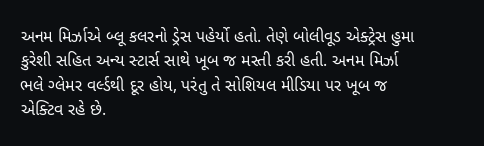અનમ મિર્ઝાએ બ્લૂ કલરનો ડ્રેસ પહેર્યો હતો. તેણે બોલીવૂડ એક્ટ્રેસ હુમા કુરેશી સહિત અન્ય સ્ટાર્સ સાથે ખૂબ જ મસ્તી કરી હતી. અનમ મિર્ઝા ભલે ગ્લેમર વર્લ્ડથી દૂર હોય, પરંતુ તે સોશિયલ મીડિયા પર ખૂબ જ એક્ટિવ રહે છે.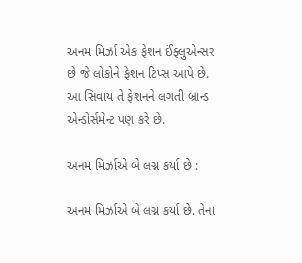અનમ મિર્ઝા એક ફેશન ઈંફ્લુએન્સર છે જે લોકોને ફેશન ટિપ્સ આપે છે. આ સિવાય તે ફેશનને લગતી બ્રાન્ડ એન્ડોર્સમેન્ટ પણ કરે છે.

અનમ મિર્ઝાએ બે લગ્ન કર્યા છે :

અનમ મિર્ઝાએ બે લગ્ન કર્યા છે. તેના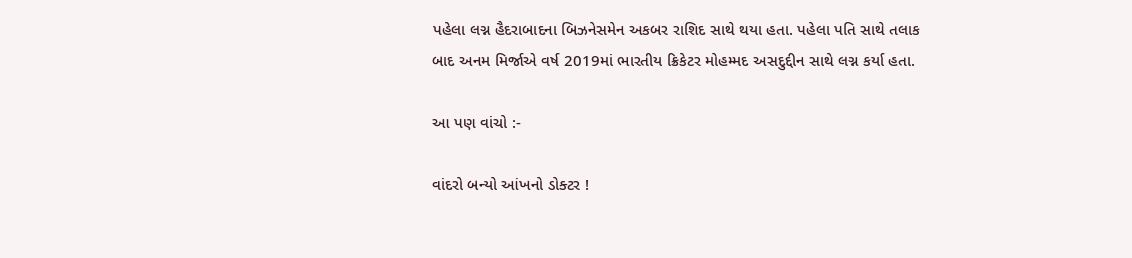પહેલા લગ્ન હૈદરાબાદના બિઝનેસમેન અકબર રાશિદ સાથે થયા હતા. પહેલા પતિ સાથે તલાક બાદ અનમ મિર્જાએ વર્ષ 2019માં ભારતીય ક્રિકેટર મોહમ્મદ અસદુદ્દીન સાથે લગ્ન કર્યા હતા.

આ પણ વાંચો :-

વાંદરો બન્યો આંખનો ડોક્ટર !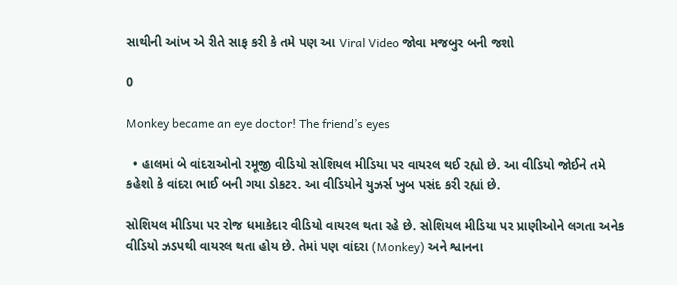સાથીની આંખ એ રીતે સાફ કરી કે તમે પણ આ Viral Video જોવા મજબુર બની જશો

0

Monkey became an eye doctor! The friend’s eyes

  • હાલમાં બે વાંદરાઓનો રમૂજી વીડિયો સોશિયલ મીડિયા પર વાયરલ થઈ રહ્યો છે. આ વીડિયો જોઈને તમે કહેશો કે વાંદરા ભાઈ બની ગયા ડોકટર. આ વીડિયોને યુઝર્સ ખુબ પસંદ કરી રહ્યાં છે.

સોશિયલ મીડિયા પર રોજ ધમાકેદાર વીડિયો વાયરલ થતા રહે છે. સોશિયલ મીડિયા પર પ્રાણીઓને લગતા અનેક વીડિયો ઝડપથી વાયરલ થતા હોય છે. તેમાં પણ વાંદરા (Monkey) અને શ્વાનના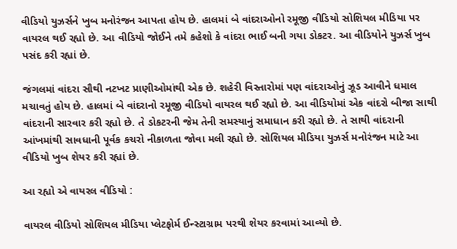વીડિયો યુઝર્સને ખુબ મનોરંજન આપતા હોય છે. હાલમાં બે વાંદરાઓનો રમૂજી વીડિયો સોશિયલ મીડિયા પર વાયરલ થઈ રહ્યો છે. આ વીડિયો જોઈને તમે કહેશો કે વાંદરા ભાઈ બની ગયા ડોકટર. આ વીડિયોને યુઝર્સ ખુબ પસંદ કરી રહ્યાં છે.

જંગલમાં વાંદરા સૌથી નટખટ પ્રાણીઓમાંથી એક છે. શહેરી વિસ્તારોમાં પણ વાંદરાઓનું ઝૂડ આવીને ધમાલ મચાવતું હોય છે. હાલમાં બે વાંદરાનો રમૂજી વીડિયો વાયરલ થઈ રહ્યો છે. આ વીડિયોમાં એક વાંદરો બીજા સાથી વાંદરાની સારવાર કરી રહ્યો છે. તે ડોકટરની જેમ તેની સમસ્યાનું સમાધાન કરી રહ્યો છે. તે સાથી વાંદરાની આંખમાંથી સાવધાની પૂર્વક કચરો નીકાળતા જોવા મલી રહ્યો છે. સોશિયલ મીડિયા યુઝર્સ મનોરંજન માટે આ વીડિયો ખુબ શેયર કરી રહ્યાં છે.

આ રહ્યો એ વાયરલ વીડિયો :

વાયરલ વીડિયો સોશિયલ મીડિયા પ્લેટફોર્મ ઈન્સ્ટાગ્રામ પરથી શેયર કરવામાં આવ્યો છે.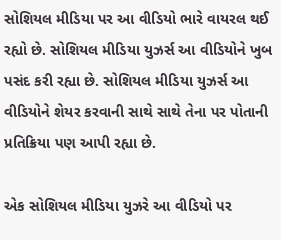સોશિયલ મીડિયા પર આ વીડિયો ભારે વાયરલ થઈ રહ્યો છે. સોશિયલ મીડિયા યુઝર્સ આ વીડિયોને ખુબ પસંદ કરી રહ્યા છે. સોશિયલ મીડિયા યુઝર્સ આ વીડિયોને શેયર કરવાની સાથે સાથે તેના પર પોતાની પ્રતિક્રિયા પણ આપી રહ્યા છે.

એક સોશિયલ મીડિયા યુઝરે આ વીડિયો પર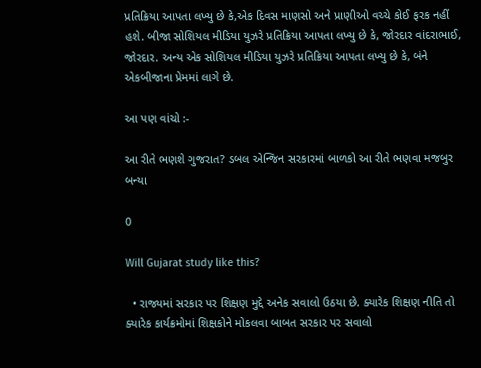પ્રતિક્રિયા આપતા લખ્યુ છે કે,એક દિવસ માણસો અને પ્રાણીઓ વચ્ચે કોઈ ફરક નહીં હશે. બીજા સોશિયલ મીડિયા યુઝરે પ્રતિક્રિયા આપતા લખ્યુ છે કે, જોરદાર વાંદરાભાઈ, જોરદાર. અન્ય એક સોશિયલ મીડિયા યુઝરે પ્રતિક્રિયા આપતા લખ્યુ છે કે, બંને એકબીજાના પ્રેમમાં લાગે છે.

આ પણ વાંચો :-

આ રીતે ભણશે ગુજરાત? ડબલ એન્જિન સરકારમાં બાળકો આ રીતે ભણવા મજબુર બન્યા

0

Will Gujarat study like this?

  • રાજ્યમાં સરકાર પર શિક્ષણ મુદ્દે અનેક સવાલો ઉઠયા છે. ક્યારેક શિક્ષણ નીતિ તો ક્યારેક કાર્યક્રમોમાં શિક્ષકોને મોકલવા બાબત સરકાર પર સવાલો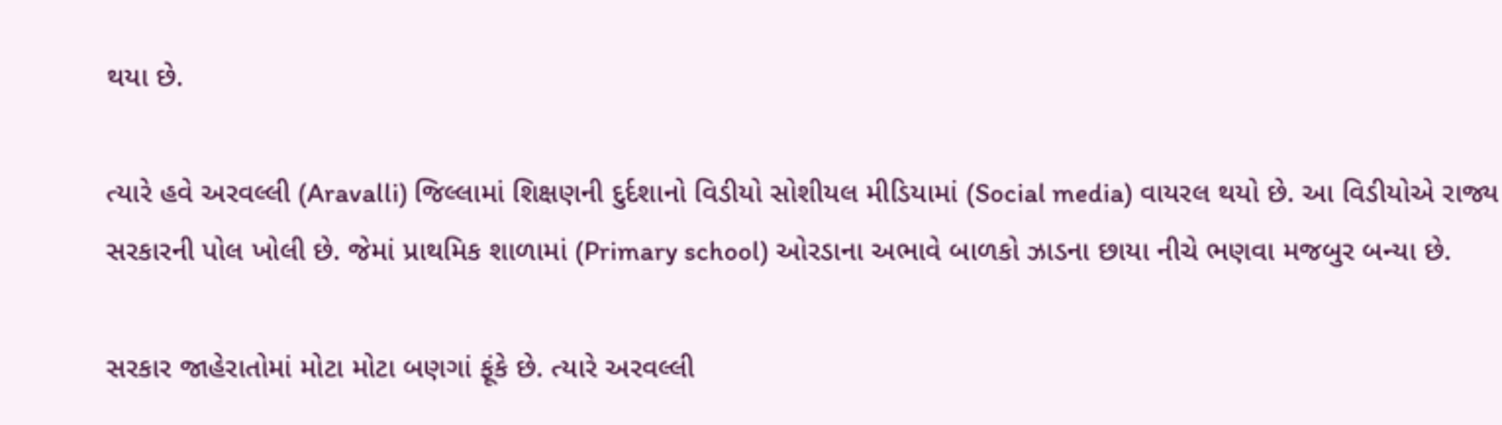થયા છે.

ત્યારે હવે અરવલ્લી (Aravalli) જિલ્લામાં શિક્ષણની દુર્દશાનો વિડીયો સોશીયલ મીડિયામાં (Social media) વાયરલ થયો છે. આ વિડીયોએ રાજ્ય સરકારની પોલ ખોલી છે. જેમાં પ્રાથમિક શાળામાં (Primary school) ઓરડાના અભાવે બાળકો ઝાડના છાયા નીચે ભણવા મજબુર બન્યા છે.

સરકાર જાહેરાતોમાં મોટા મોટા બણગાં ફૂંકે છે. ત્યારે અરવલ્લી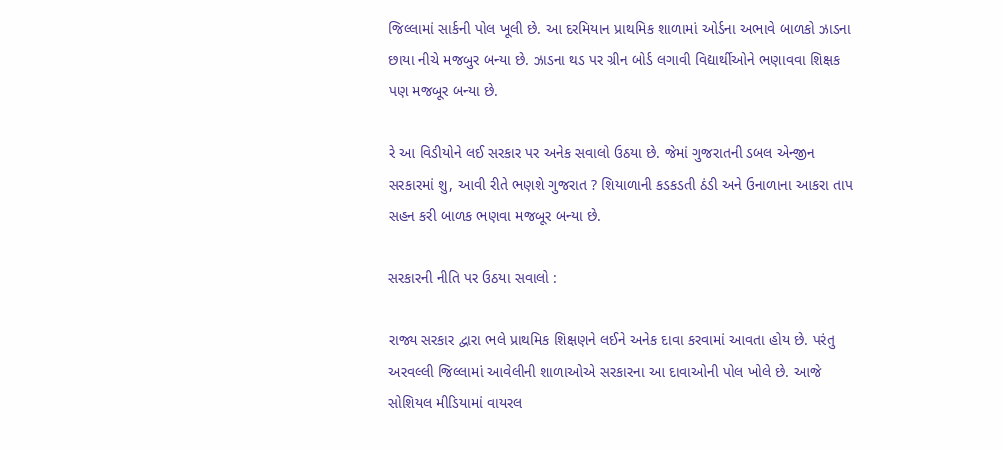જિલ્લામાં સાર્કની પોલ ખૂલી છે. આ દરમિયાન પ્રાથમિક શાળામાં ઓર્ડના અભાવે બાળકો ઝાડના છાયા નીચે મજબુર બન્યા છે. ઝાડના થડ પર ગ્રીન બોર્ડ લગાવી વિદ્યાર્થીઓને ભણાવવા શિક્ષક પણ મજબૂર બન્યા છે.

રે આ વિડીયોને લઈ સરકાર પર અનેક સવાલો ઉઠયા છે. જેમાં ગુજરાતની ડબલ એન્જીન સરકારમાં શુ, આવી રીતે ભણશે ગુજરાત ? શિયાળાની કડકડતી ઠંડી અને ઉનાળાના આકરા તાપ સહન કરી બાળક ભણવા મજબૂર બન્યા છે.

સરકારની નીતિ પર ઉઠયા સવાલો :

રાજ્ય સરકાર દ્વારા ભલે પ્રાથમિક શિક્ષણને લઈને અનેક દાવા કરવામાં આવતા હોય છે. પરંતુ અરવલ્લી જિલ્લામાં આવેલીની શાળાઓએ સરકારના આ દાવાઓની પોલ ખોલે છે. આજે સોશિયલ મીડિયામાં વાયરલ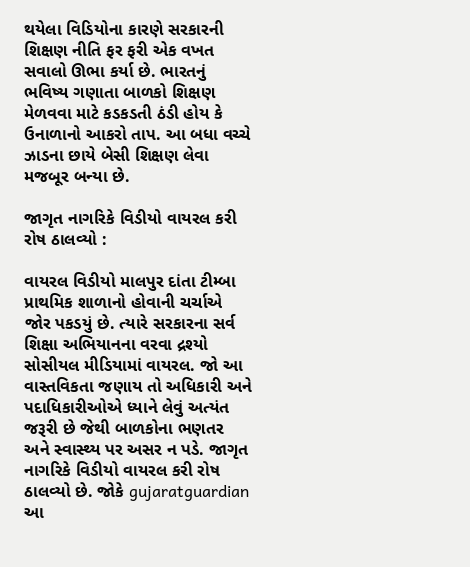થયેલા વિડિયોના કારણે સરકારની શિક્ષણ નીતિ ફર ફરી એક વખત સવાલો ઊભા કર્યા છે. ભારતનું ભવિષ્ય ગણાતા બાળકો શિક્ષણ મેળવવા માટે કડકડતી ઠંડી હોય કે ઉનાળાનો આકરો તાપ. આ બધા વચ્ચે ઝાડના છાયે બેસી શિક્ષણ લેવા મજબૂર બન્યા છે.

જાગૃત નાગરિકે વિડીયો વાયરલ કરી રોષ ઠાલવ્યો :

વાયરલ વિડીયો માલપુર દાંતા ટીમ્બા પ્રાથમિક શાળાનો હોવાની ચર્ચાએ જોર પકડયું છે. ત્યારે સરકારના સર્વ શિક્ષા અભિયાનના વરવા દ્રશ્યો સોસીયલ મીડિયામાં વાયરલ. જો આ વાસ્તવિકતા જણાય તો અધિકારી અને પદાધિકારીઓએ ધ્યાને લેવું અત્યંત જરૂરી છે જેથી બાળકોના ભણતર અને સ્વાસ્થ્ય પર અસર ન પડે. જાગૃત નાગરિકે વિડીયો વાયરલ કરી રોષ ઠાલવ્યો છે. જોકે gujaratguardian આ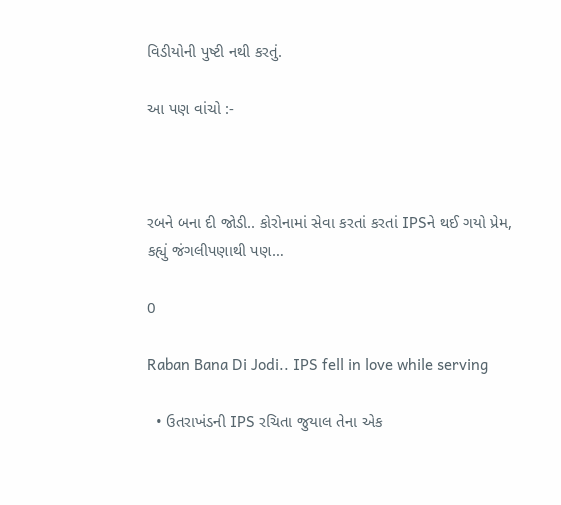વિડીયોની પુષ્ટી નથી કરતું.

આ પણ વાંચો :-



રબને બના દી જોડી.. કોરોનામાં સેવા કરતાં કરતાં IPSને થઈ ગયો પ્રેમ, કહ્યું જંગલીપણાથી પણ…

0

Raban Bana Di Jodi.. IPS fell in love while serving

  • ઉતરાખંડની IPS રચિતા જુયાલ તેના એક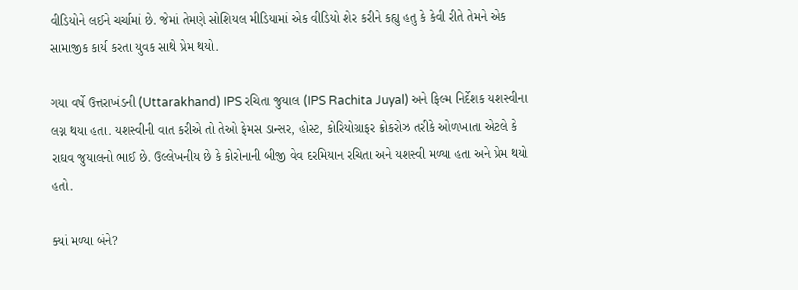વીડિયોને લઈને ચર્ચામાં છે. જેમાં તેમણે સોશિયલ મીડિયામાં એક વીડિયો શેર કરીને કહ્યુ હતુ કે કેવી રીતે તેમને એક સામાજીક કાર્ય કરતા યુવક સાથે પ્રેમ થયો.

ગયા વર્ષે ઉત્તરાખંડની (Uttarakhand) IPS રચિતા જુયાલ (IPS Rachita Juyal) અને ફિલ્મ નિર્દેશક યશસ્વીના લગ્ન થયા હતા. યશસ્વીની વાત કરીએ તો તેઓ ફેમસ ડાન્સર, હોસ્ટ, કોરિયોગ્રાફર ક્રોકરોઝ તરીકે ઓળખાતા એટલે કે રાઘવ જુયાલનો ભાઈ છે. ઉલ્લેખનીય છે કે કોરોનાની બીજી વેવ દરમિયાન રચિતા અને યશસ્વી મળ્યા હતા અને પ્રેમ થયો હતો.

ક્યાં મળ્યા બંને?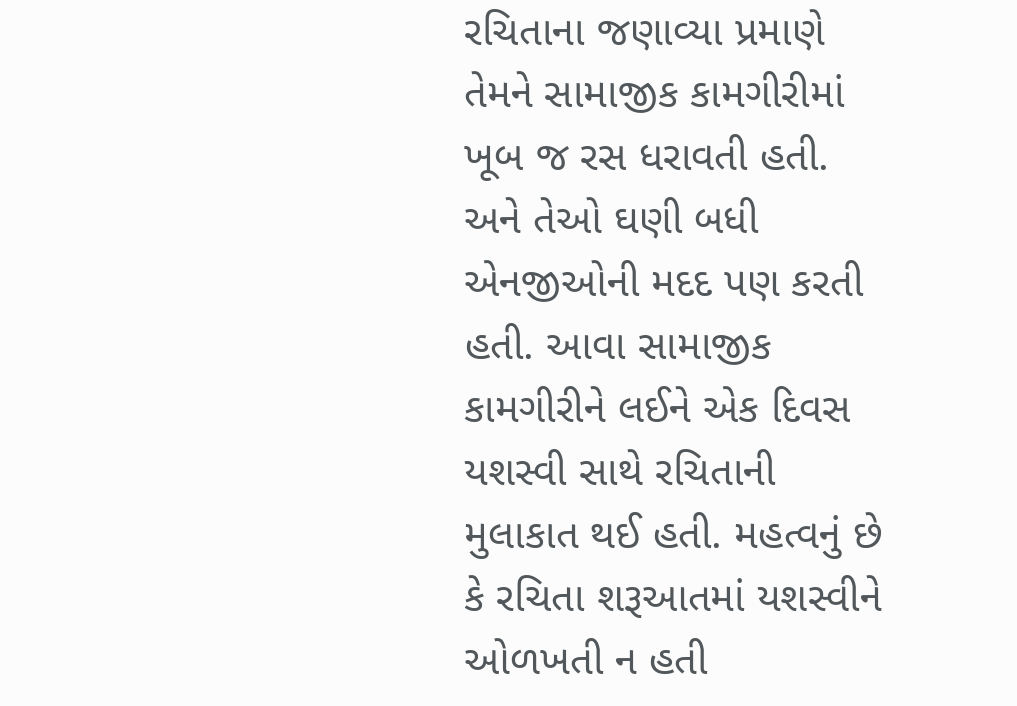રચિતાના જણાવ્યા પ્રમાણે તેમને સામાજીક કામગીરીમાં ખૂબ જ રસ ધરાવતી હતી. અને તેઓ ઘણી બધી એનજીઓની મદદ પણ કરતી હતી. આવા સામાજીક કામગીરીને લઈને એક દિવસ યશસ્વી સાથે રચિતાની મુલાકાત થઈ હતી. મહત્વનું છે કે રચિતા શરૂઆતમાં યશસ્વીને ઓળખતી ન હતી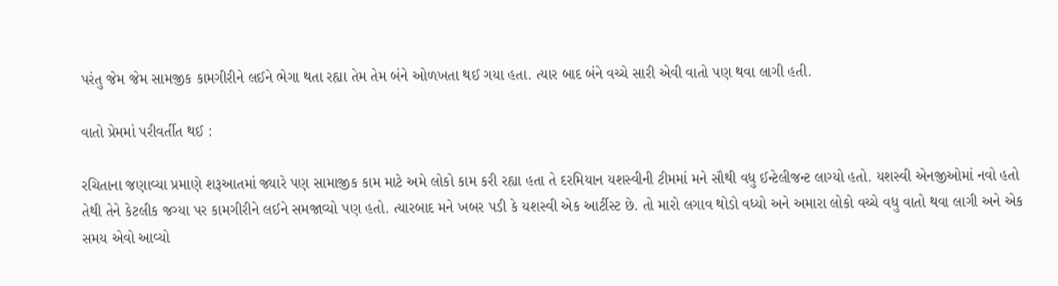પરંતુ જેમ જેમ સામજીક કામગીરીને લઈને ભેગા થતા રહ્યા તેમ તેમ બંને ઓળખતા થઈ ગયા હતા. ત્યાર બાદ બંને વચ્ચે સારી એવી વાતો પણ થવા લાગી હતી.

વાતો પ્રેમમાં પરીવર્તીત થઈ :

રચિતાના જણાવ્યા પ્રમાણે શરૂઆતમાં જ્યારે પણ સામાજીક કામ માટે અમે લોકો કામ કરી રહ્યા હતા તે દરમિયાન યશસ્વીની ટીમમાં મને સૌથી વધુ ઈન્ટેલીજન્ટ લાગ્યો હતો. યશસ્વી એનજીઓમાં નવો હતો તેથી તેને કેટલીક જગ્યા પર કામગીરીને લઈને સમજાવ્યો પણ હતો. ત્યારબાદ મને ખબર પડી કે યશસ્વી એક આર્ટીસ્ટ છે. તો મારો લગાવ થોડો વધ્યો અને અમારા લોકો વચ્ચે વધુ વાતો થવા લાગી અને એક સમય એવો આવ્યો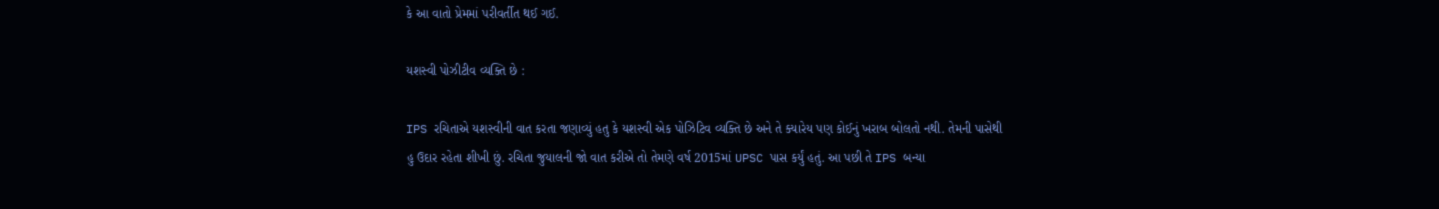કે આ વાતો પ્રેમમાં પરીવર્તીત થઈ ગઈ.

યશસ્વી પોઝીટીવ વ્યક્તિ છે :

IPS રચિતાએ યશસ્વીની વાત કરતા જણાવ્યું હતુ કે યશસ્વી એક પોઝિટિવ વ્યક્તિ છે અને તે ક્યારેય પણ કોઈનું ખરાબ બોલતો નથી. તેમની પાસેથી હુ ઉદાર રહેતા શીખી છું. રચિતા જુયાલની જો વાત કરીએ તો તેમણે વર્ષ 2015માં UPSC પાસ કર્યું હતું. આ પછી તે IPS બન્યા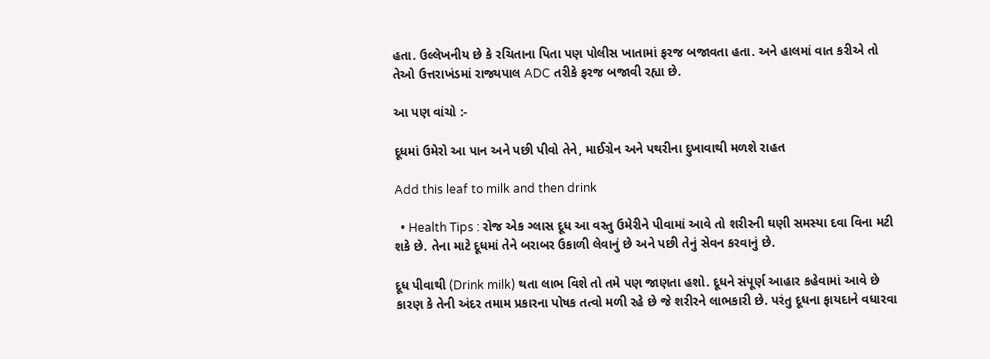હતા. ઉલ્લેખનીય છે કે રચિતાના પિતા પણ પોલીસ ખાતામાં ફરજ બજાવતા હતા. અને હાલમાં વાત કરીએ તો તેઓ ઉત્તરાખંડમાં રાજ્યપાલ ADC તરીકે ફરજ બજાવી રહ્યા છે.

આ પણ વાંચો :-

દૂધમાં ઉમેરો આ પાન અને પછી પીવો તેને, માઈગ્રેન અને પથરીના દુખાવાથી મળશે રાહત

Add this leaf to milk and then drink

  • Health Tips : રોજ એક ગ્લાસ દૂધ આ વસ્તુ ઉમેરીને પીવામાં આવે તો શરીરની ઘણી સમસ્યા દવા વિના મટી શકે છે. તેના માટે દૂધમાં તેને બરાબર ઉકાળી લેવાનું છે અને પછી તેનું સેવન કરવાનું છે.

દૂધ પીવાથી (Drink milk) થતા લાભ વિશે તો તમે પણ જાણતા હશો. દૂધને સંપૂર્ણ આહાર કહેવામાં આવે છે કારણ કે તેની અંદર તમામ પ્રકારના પોષક તત્વો મળી રહે છે જે શરીરને લાભકારી છે. પરંતુ દૂધના ફાયદાને વધારવા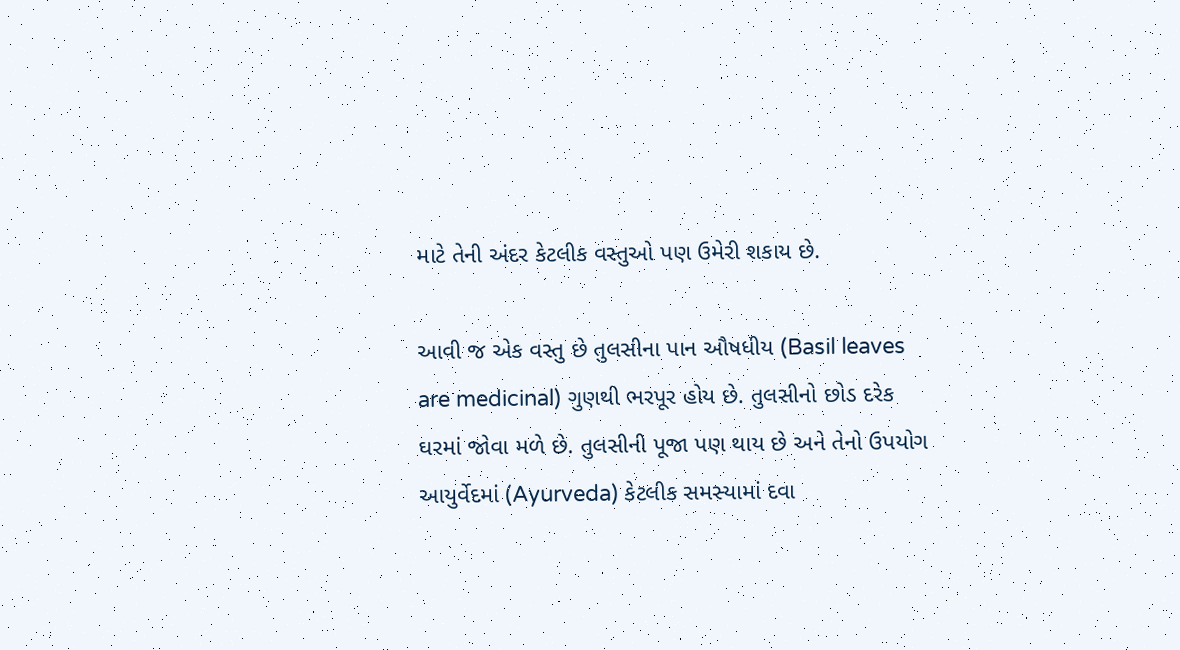માટે તેની અંદર કેટલીક વસ્તુઓ પણ ઉમેરી શકાય છે.

આવી જ એક વસ્તુ છે તુલસીના પાન ઔષધીય (Basil leaves are medicinal) ગુણથી ભરપૂર હોય છે. તુલસીનો છોડ દરેક ઘરમાં જોવા મળે છે. તુલસીની પૂજા પણ થાય છે અને તેનો ઉપયોગ આયુર્વેદમાં (Ayurveda) કેટલીક સમસ્યામાં દવા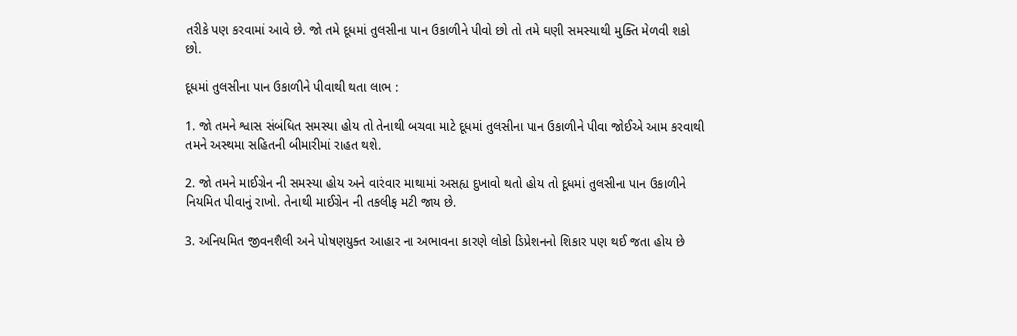તરીકે પણ કરવામાં આવે છે. જો તમે દૂધમાં તુલસીના પાન ઉકાળીને પીવો છો તો તમે ઘણી સમસ્યાથી મુક્તિ મેળવી શકો છો.

દૂધમાં તુલસીના પાન ઉકાળીને પીવાથી થતા લાભ :

1. જો તમને શ્વાસ સંબંધિત સમસ્યા હોય તો તેનાથી બચવા માટે દૂધમાં તુલસીના પાન ઉકાળીને પીવા જોઈએ આમ કરવાથી તમને અસ્થમા સહિતની બીમારીમાં રાહત થશે.

2. જો તમને માઈગ્રેન ની સમસ્યા હોય અને વારંવાર માથામાં અસહ્ય દુખાવો થતો હોય તો દૂધમાં તુલસીના પાન ઉકાળીને નિયમિત પીવાનું રાખો. તેનાથી માઈગ્રેન ની તકલીફ મટી જાય છે.

3. અનિયમિત જીવનશૈલી અને પોષણયુક્ત આહાર ના અભાવના કારણે લોકો ડિપ્રેશનનો શિકાર પણ થઈ જતા હોય છે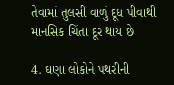તેવામાં તુલસી વાળું દૂધ પીવાથી માનસિક ચિંતા દૂર થાય છે

4. ઘણા લોકોને પથરીની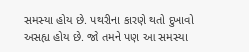સમસ્યા હોય છે. પથરીના કારણે થતો દુખાવો અસહ્ય હોય છે. જો તમને પણ આ સમસ્યા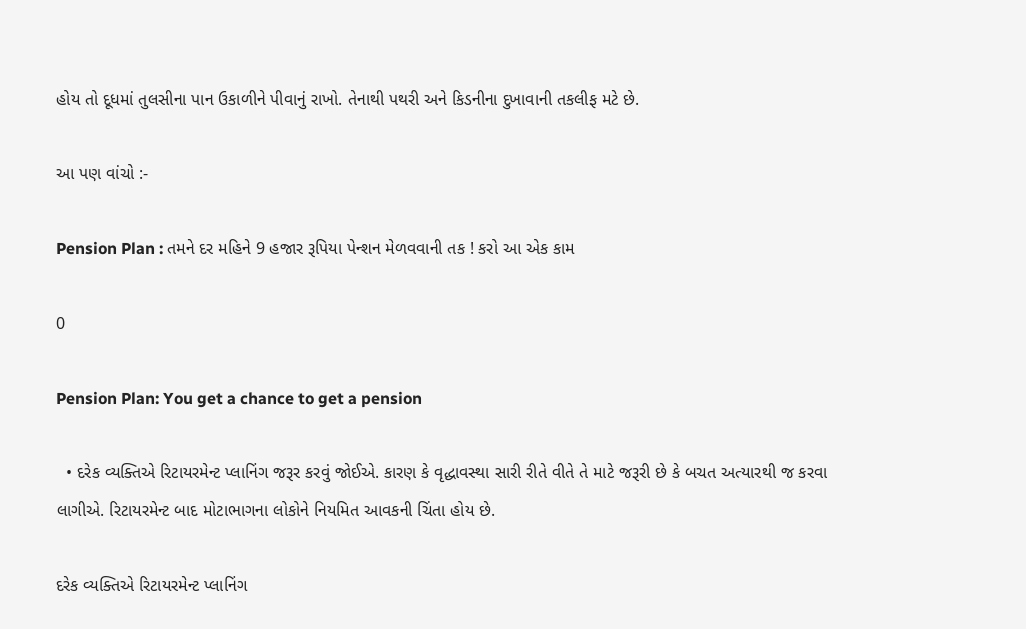હોય તો દૂધમાં તુલસીના પાન ઉકાળીને પીવાનું રાખો. તેનાથી પથરી અને કિડનીના દુખાવાની તકલીફ મટે છે.

આ પણ વાંચો :-

Pension Plan : તમને દર મહિને 9 હજાર રૂપિયા પેન્શન મેળવવાની તક ! કરો આ એક કામ

0

Pension Plan: You get a chance to get a pension

  • દરેક વ્યક્તિએ રિટાયરમેન્ટ પ્લાનિંગ જરૂર કરવું જોઈએ. કારણ કે વૃદ્ધાવસ્થા સારી રીતે વીતે તે માટે જરૂરી છે કે બચત અત્યારથી જ કરવા લાગીએ. રિટાયરમેન્ટ બાદ મોટાભાગના લોકોને નિયમિત આવકની ચિંતા હોય છે.

દરેક વ્યક્તિએ રિટાયરમેન્ટ પ્લાનિંગ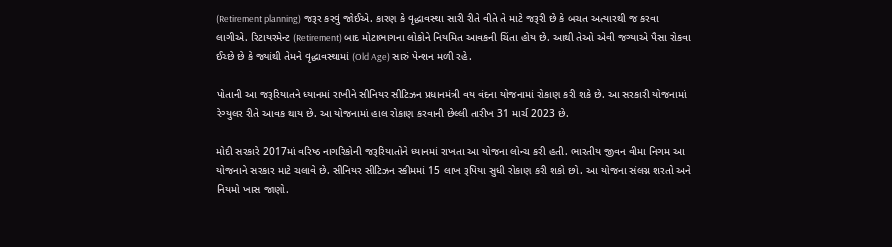(Retirement planning) જરૂર કરવું જોઈએ. કારણ કે વૃદ્ધાવસ્થા સારી રીતે વીતે તે માટે જરૂરી છે કે બચત અત્યારથી જ કરવા લાગીએ. રિટાયરમેન્ટ (Retirement) બાદ મોટાભાગના લોકોને નિયમિત આવકની ચિંતા હોય છે. આથી તેઓ એવી જગ્યાએ પૈસા રોકવા ઈચ્છે છે કે જ્યાંથી તેમને વૃદ્ધાવસ્થામાં (Old Age) સારું પેન્શન મળી રહે.

પોતાની આ જરૂરિયાતને ધ્યાનમાં રાખીને સીનિયર સીટિઝન પ્રધાનમંત્રી વય વંદના યોજનામાં રોકાણ કરી શકે છે. આ સરકારી યોજનામાં રેગ્યુલર રીતે આવક થાય છે. આ યોજનામાં હાલ રોકાણ કરવાની છેલ્લી તારીખ 31 માર્ચ 2023 છે.

મોદી સરકારે 2017માં વરિષ્ઠ નાગરિકોની જરૂરિયાતોને ધ્યાનમાં રાખતા આ યોજના લોન્ચ કરી હતી. ભારતીય જીવન વીમા નિગમ આ યોજનાને સરકાર માટે ચલાવે છે. સીનિયર સીટિઝન સ્કીમમાં 15 લાખ રૂપિયા સુધી રોકાણ કરી શકો છો. આ યોજના સંલગ્ન શરતો અને નિયમો ખાસ જાણો.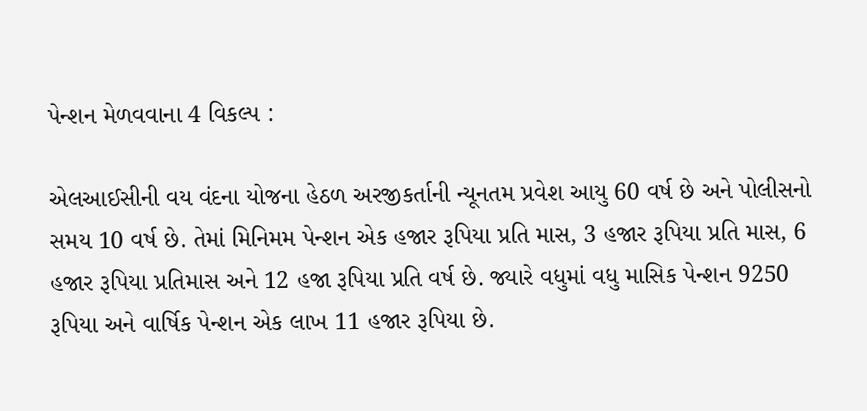પેન્શન મેળવવાના 4 વિકલ્પ :

એલઆઈસીની વય વંદના યોજના હેઠળ અરજીકર્તાની ન્યૂનતમ પ્રવેશ આયુ 60 વર્ષ છે અને પોલીસનો સમય 10 વર્ષ છે. તેમાં મિનિમમ પેન્શન એક હજાર રૂપિયા પ્રતિ માસ, 3 હજાર રૂપિયા પ્રતિ માસ, 6 હજાર રૂપિયા પ્રતિમાસ અને 12 હજા રૂપિયા પ્રતિ વર્ષ છે. જ્યારે વધુમાં વધુ માસિક પેન્શન 9250 રૂપિયા અને વાર્ષિક પેન્શન એક લાખ 11 હજાર રૂપિયા છે.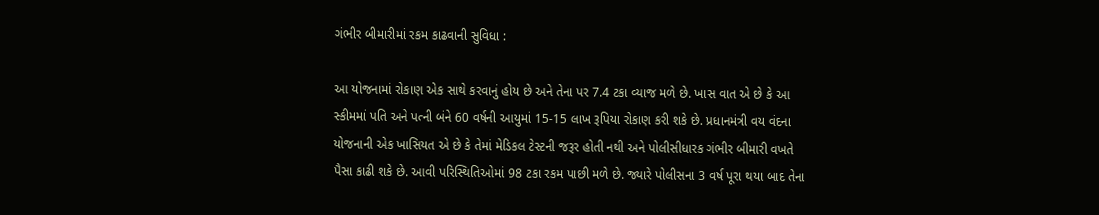ગંભીર બીમારીમાં રકમ કાઢવાની સુવિધા :

આ યોજનામાં રોકાણ એક સાથે કરવાનું હોય છે અને તેના પર 7.4 ટકા વ્યાજ મળે છે. ખાસ વાત એ છે કે આ સ્કીમમાં પતિ અને પત્ની બંને 60 વર્ષની આયુમાં 15-15 લાખ રૂપિયા રોકાણ કરી શકે છે. પ્રધાનમંત્રી વય વંદના યોજનાની એક ખાસિયત એ છે કે તેમાં મેડિકલ ટેસ્ટની જરૂર હોતી નથી અને પોલીસીધારક ગંભીર બીમારી વખતે પૈસા કાઢી શકે છે. આવી પરિસ્થિતિઓમાં 98 ટકા રકમ પાછી મળે છે. જ્યારે પોલીસના 3 વર્ષ પૂરા થયા બાદ તેના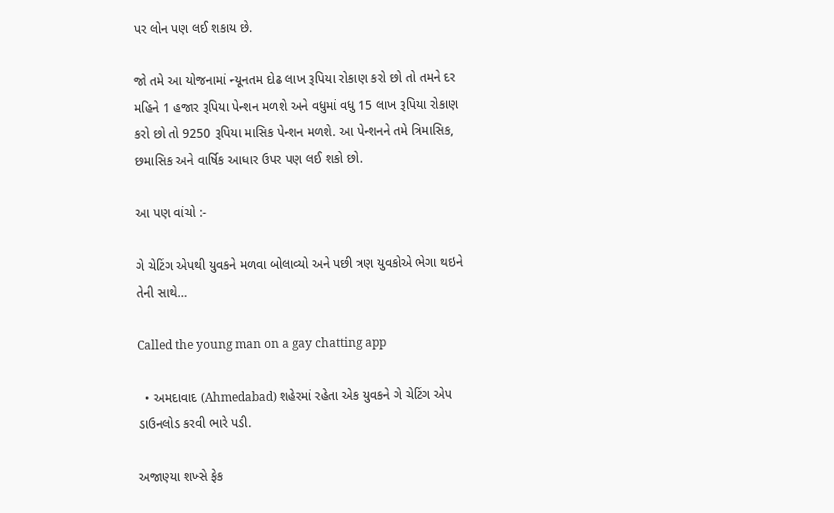પર લોન પણ લઈ શકાય છે.

જો તમે આ યોજનામાં ન્યૂનતમ દોઢ લાખ રૂપિયા રોકાણ કરો છો તો તમને દર મહિને 1 હજાર રૂપિયા પેન્શન મળશે અને વધુમાં વધુ 15 લાખ રૂપિયા રોકાણ કરો છો તો 9250 રૂપિયા માસિક પેન્શન મળશે. આ પેન્શનને તમે ત્રિમાસિક, છમાસિક અને વાર્ષિક આધાર ઉપર પણ લઈ શકો છો.

આ પણ વાંચો :-

ગે ચેટિંગ એપથી યુવકને મળવા બોલાવ્યો અને પછી ત્રણ યુવકોએ ભેગા થઇને તેની સાથે…

Called the young man on a gay chatting app

  • અમદાવાદ (Ahmedabad) શહેરમાં રહેતા એક યુવકને ગે ચેટિંગ એપ ડાઉનલોડ કરવી ભારે પડી.

અજાણ્યા શખ્સે ફેક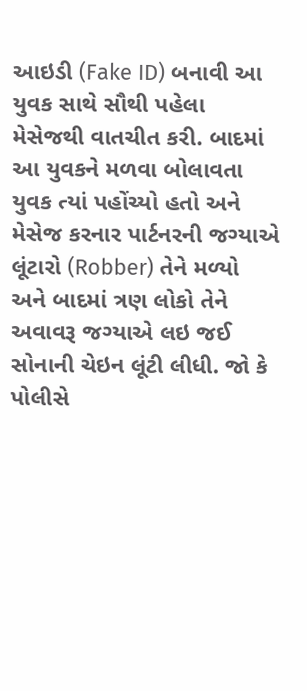આઇડી (Fake ID) બનાવી આ યુવક સાથે સૌથી પહેલા મેસેજથી વાતચીત કરી. બાદમાં આ યુવકને મળવા બોલાવતા યુવક ત્યાં પહોંચ્યો હતો અને મેસેજ કરનાર પાર્ટનરની જગ્યાએ લૂંટારો (Robber) તેને મળ્યો અને બાદમાં ત્રણ લોકો તેને અવાવરૂ જગ્યાએ લઇ જઈ સોનાની ચેઇન લૂંટી લીધી. જો કે પોલીસે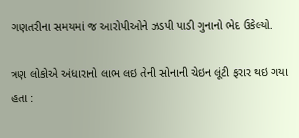ગણતરીના સમયમાં જ આરોપીઓને ઝડપી પાડી ગુનાનો ભેદ ઉકેલ્યો.

ત્રણ લોકોએ અંધારાનો લાભ લઇ તેની સોનાની ચેઇન લૂંટી ફરાર થઇ ગયા હતા :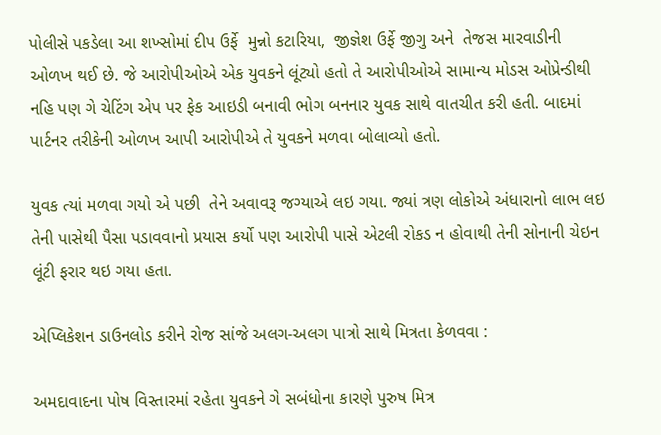પોલીસે પકડેલા આ શખ્સોમાં દીપ ઉર્ફે  મુન્નો કટારિયા,  જીજ્ઞેશ ઉર્ફે જીગુ અને  તેજસ મારવાડીની ઓળખ થઈ છે. જે આરોપીઓએ એક યુવકને લૂંટ્યો હતો તે આરોપીઓએ સામાન્ય મોડસ ઓપ્રેન્ડીથી નહિ પણ ગે ચેટિંગ એપ પર ફેક આઇડી બનાવી ભોગ બનનાર યુવક સાથે વાતચીત કરી હતી. બાદમાં પાર્ટનર તરીકેની ઓળખ આપી આરોપીએ તે યુવકને મળવા બોલાવ્યો હતો.

યુવક ત્યાં મળવા ગયો એ પછી  તેને અવાવરૂ જગ્યાએ લઇ ગયા. જ્યાં ત્રણ લોકોએ અંધારાનો લાભ લઇ તેની પાસેથી પૈસા પડાવવાનો પ્રયાસ કર્યો પણ આરોપી પાસે એટલી રોકડ ન હોવાથી તેની સોનાની ચેઇન લૂંટી ફરાર થઇ ગયા હતા.

એપ્લિકેશન ડાઉનલોડ કરીને રોજ સાંજે અલગ-અલગ પાત્રો સાથે મિત્રતા કેળવવા :

અમદાવાદના પોષ વિસ્તારમાં રહેતા યુવકને ગે સબંધોના કારણે પુરુષ મિત્ર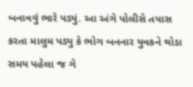બનાવવું ભારે પડ્યું. આ અંગે પોલીસે તપાસ કરતા માલુમ પડ્યુ કે ભોગ બનનાર યુવકને થોડા સમય પહેલા જ ગે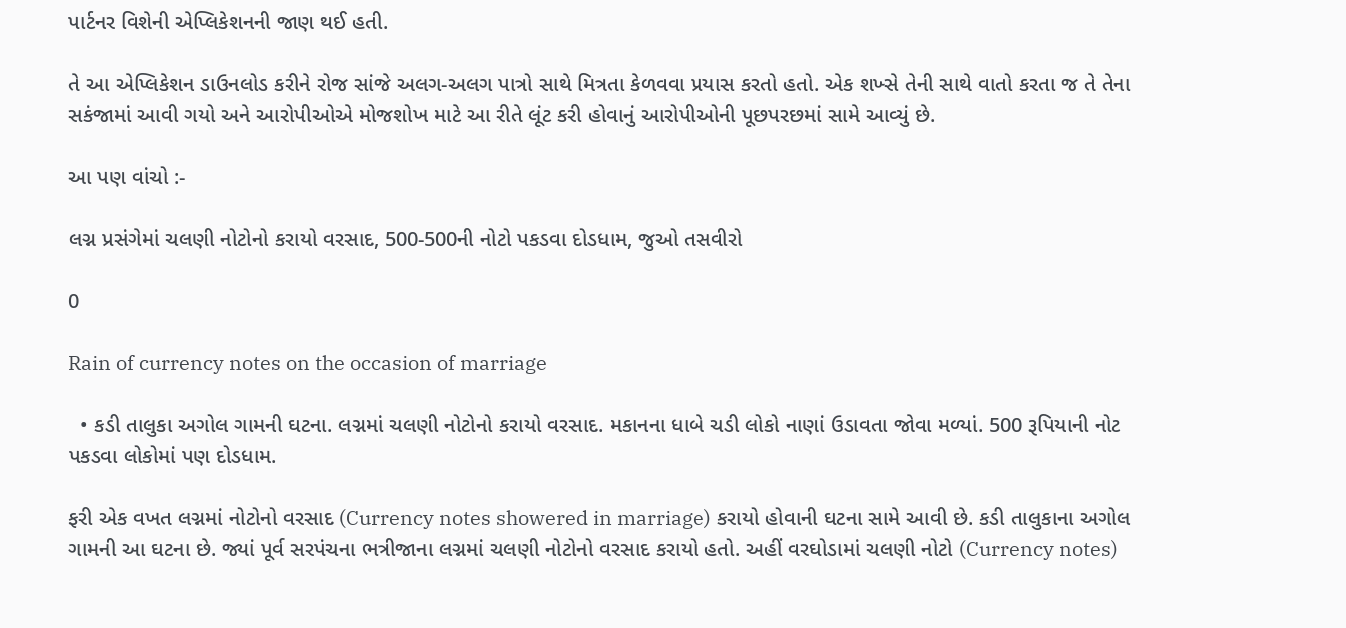પાર્ટનર વિશેની એપ્લિકેશનની જાણ થઈ હતી.

તે આ એપ્લિકેશન ડાઉનલોડ કરીને રોજ સાંજે અલગ-અલગ પાત્રો સાથે મિત્રતા કેળવવા પ્રયાસ કરતો હતો. એક શખ્સે તેની સાથે વાતો કરતા જ તે તેના સકંજામાં આવી ગયો અને આરોપીઓએ મોજશોખ માટે આ રીતે લૂંટ કરી હોવાનું આરોપીઓની પૂછપરછમાં સામે આવ્યું છે.

આ પણ વાંચો :-

લગ્ન પ્રસંગેમાં ચલણી નોટોનો કરાયો વરસાદ, 500-500ની નોટો પકડવા દોડધામ, જુઓ તસવીરો

0

Rain of currency notes on the occasion of marriage

  • કડી તાલુકા અગોલ ગામની ઘટના. લગ્નમાં ચલણી નોટોનો કરાયો વરસાદ. મકાનના ધાબે ચડી લોકો નાણાં ઉડાવતા જોવા મળ્યાં. 500 રૂપિયાની નોટ પકડવા લોકોમાં પણ દોડધામ.

ફરી એક વખત લગ્નમાં નોટોનો વરસાદ (Currency notes showered in marriage) કરાયો હોવાની ઘટના સામે આવી છે. કડી તાલુકાના અગોલ ગામની આ ઘટના છે. જ્યાં પૂર્વ સરપંચના ભત્રીજાના લગ્નમાં ચલણી નોટોનો વરસાદ કરાયો હતો. અહીં વરઘોડામાં ચલણી નોટો (Currency notes)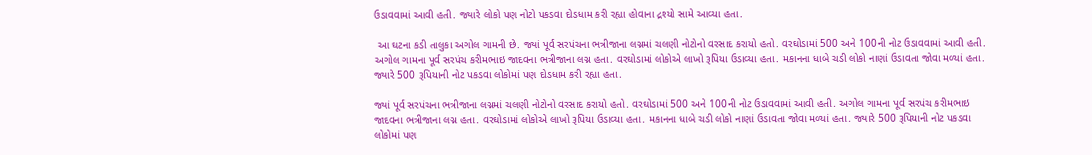ઉડાવવામાં આવી હતી. જ્યારે લોકો પણ નોટો પકડવા દોડધામ કરી રહ્યા હોવાના દ્રશ્યો સામે આવ્યા હતા.

 આ ઘટના કડી તાલુકા અગોલ ગામની છે. જ્યાં પૂર્વ સરપંચના ભત્રીજાના લગ્નમાં ચલણી નોટોનો વરસાદ કરાયો હતો. વરઘોડામાં 500 અને 100ની નોટ ઉડાવવામાં આવી હતી. અગોલ ગામના પૂર્વ સરપંચ કરીમભાઇ જાદવના ભત્રીજાના લગ્ન હતા. વરઘોડામાં લોકોએ લાખો રૂપિયા ઉડાવ્યા હતા. મકાનના ધાબે ચડી લોકો નાણાં ઉડાવતા જોવા મળ્યાં હતા. જ્યારે 500 રૂપિયાની નોટ પકડવા લોકોમાં પણ દોડધામ કરી રહ્યા હતા.

જ્યાં પૂર્વ સરપંચના ભત્રીજાના લગ્નમાં ચલણી નોટોનો વરસાદ કરાયો હતો. વરઘોડામાં 500 અને 100ની નોટ ઉડાવવામાં આવી હતી. અગોલ ગામના પૂર્વ સરપંચ કરીમભાઇ જાદવના ભત્રીજાના લગ્ન હતા. વરઘોડામાં લોકોએ લાખો રૂપિયા ઉડાવ્યા હતા. મકાનના ધાબે ચડી લોકો નાણાં ઉડાવતા જોવા મળ્યાં હતા. જ્યારે 500 રૂપિયાની નોટ પકડવા લોકોમાં પણ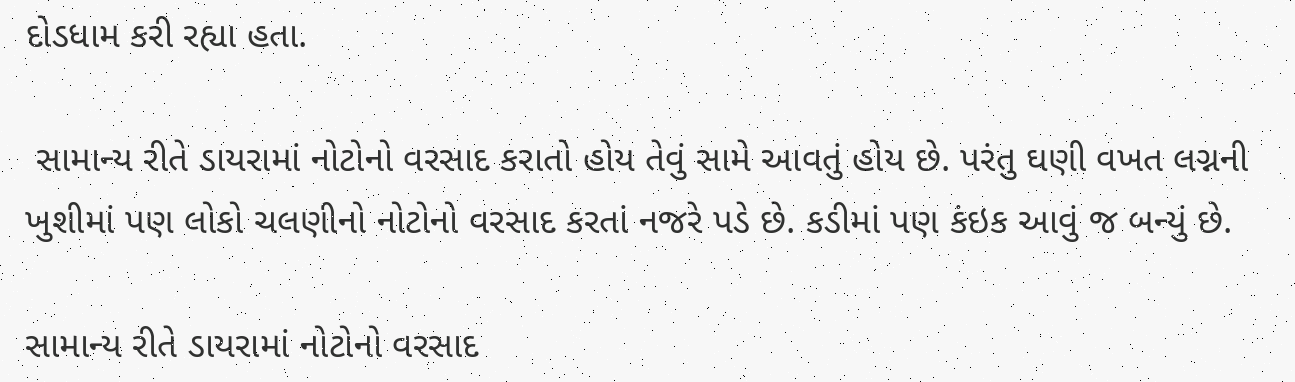દોડધામ કરી રહ્યા હતા.

 સામાન્ય રીતે ડાયરામાં નોટોનો વરસાદ કરાતો હોય તેવું સામે આવતું હોય છે. પરંતુ ઘણી વખત લગ્નની ખુશીમાં પણ લોકો ચલણીનો નોટોનો વરસાદ કરતાં નજરે પડે છે. કડીમાં પણ કંઇક આવું જ બન્યું છે.

સામાન્ય રીતે ડાયરામાં નોટોનો વરસાદ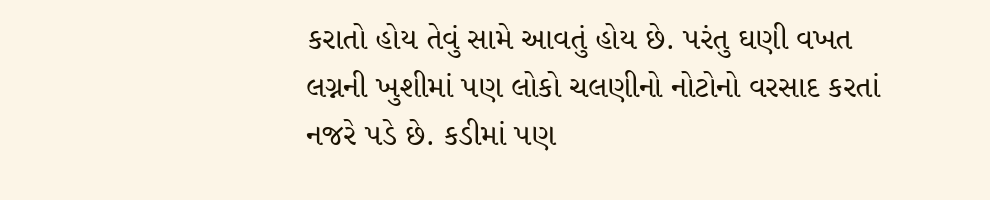કરાતો હોય તેવું સામે આવતું હોય છે. પરંતુ ઘણી વખત લગ્નની ખુશીમાં પણ લોકો ચલણીનો નોટોનો વરસાદ કરતાં નજરે પડે છે. કડીમાં પણ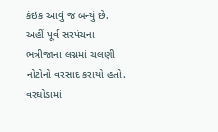કંઇક આવું જ બન્યું છે. અહીં પૂર્વ સરપંચના ભત્રીજાના લગ્નમાં ચલણી નોટોનો વરસાદ કરાયો હતો. વરઘોડામાં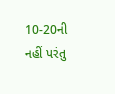10-20ની નહીં પરંતુ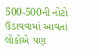500-500ની નોટો ઉડાવવામાં આવતાં લોકોએ પણ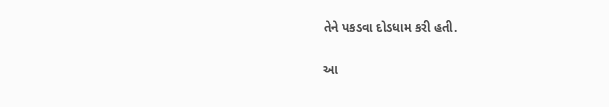તેને પકડવા દોડધામ કરી હતી.

આ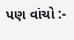પણ વાંચો :-